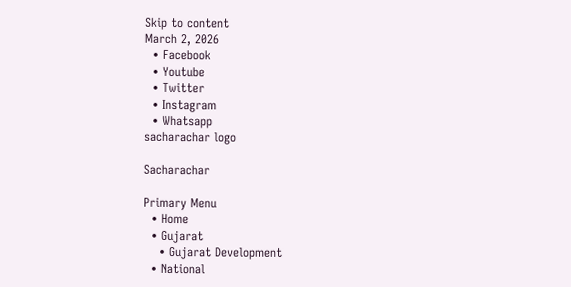Skip to content
March 2, 2026
  • Facebook
  • Youtube
  • Twitter
  • Instagram
  • Whatsapp
sacharachar logo

Sacharachar

Primary Menu
  • Home
  • Gujarat
    • Gujarat Development
  • National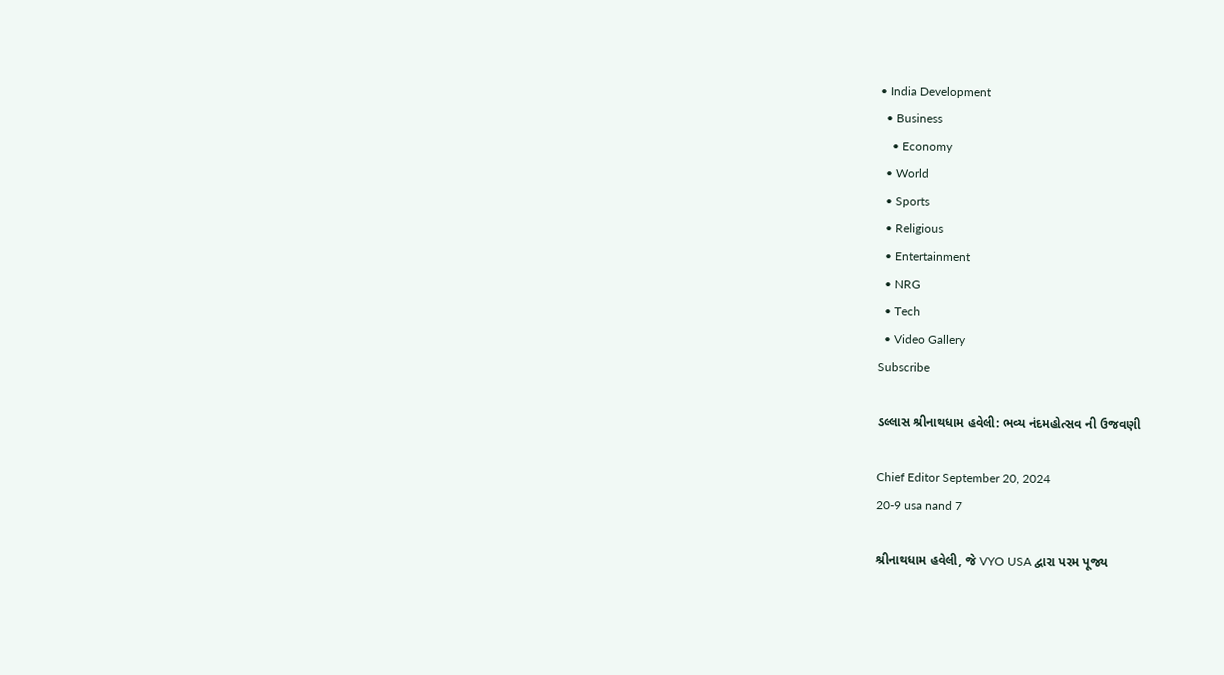• India Development
  • Business
    • Economy
  • World
  • Sports
  • Religious
  • Entertainment
  • NRG
  • Tech
  • Video Gallery
Subscribe

ડલ્લાસ શ્રીનાથધામ હવેલી: ભવ્ય નંદમહોત્સવ ની ઉજવણી

Chief Editor September 20, 2024
20-9 usa nand 7

શ્રીનાથધામ હવેલી, જે VYO USA દ્વારા પરમ પૂજ્ય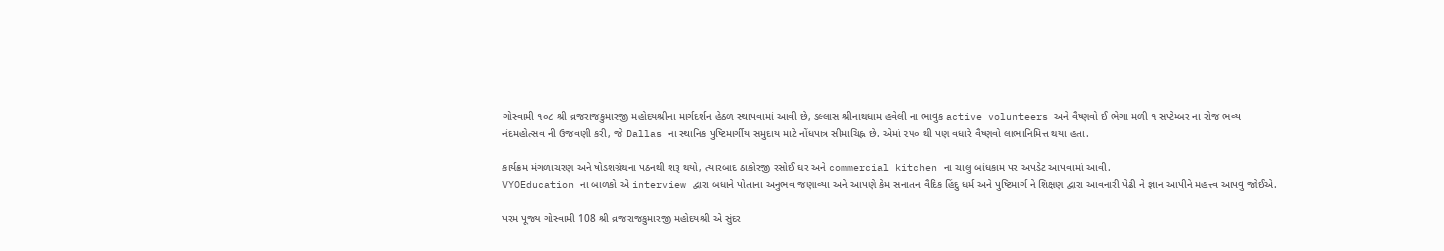ગોસ્વામી ૧૦૮ શ્રી વ્રજરાજકુમારજી મહોદયશ્રીના માર્ગદર્શન હેઠળ સ્થાપવામાં આવી છે, ડલ્લાસ શ્રીનાથધામ હવેલી ના ભાવુક active volunteers અને વૈષ્ણવો ઈ ભેગા મળી ૧ સપ્ટેમ્બર ના રોજ ભવ્ય નંદમહોત્સવ ની ઉજવણી કરી, જે Dallas ના સ્થાનિક પુષ્ટિમાર્ગીય સમુદાય માટે નોંધપાત્ર સીમાચિહ્ન છે. એમાં ૨૫૦ થી પણ વધારે વૈષ્ણવો લાભાનિમિત્ત થયા હતા.

કાર્યક્રમ મંગળાચરણ અને ષોડશગ્રંથના પઠનથી શરૂ થયો, ત્યારબાદ ઠાકોરજી રસોઈ ઘર અને commercial kitchen ના ચાલુ બાંધકામ પર અપડેટ આપવામાં આવી.
VYOEducation ના બાળકો એ interview દ્વારા બધાને પોતાના અનુભવ જણાવ્યા અને આપણે કેમ સનાતન વૈદિક હિંદુ ધર્મ અને પુષ્ટિમાર્ગ ને શિક્ષણ દ્વારા આવનારી પેઢી ને જ્ઞાન આપીને મહત્ત્વ આપવુ જોઈએ.

પરમ પૂજ્ય ગોસ્વામી 108 શ્રી વ્રજરાજકુમારજી મહોદયશ્રી એ સુંદર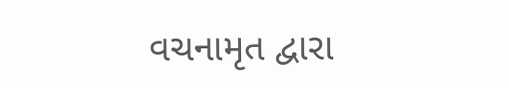વચનામૃત દ્વારા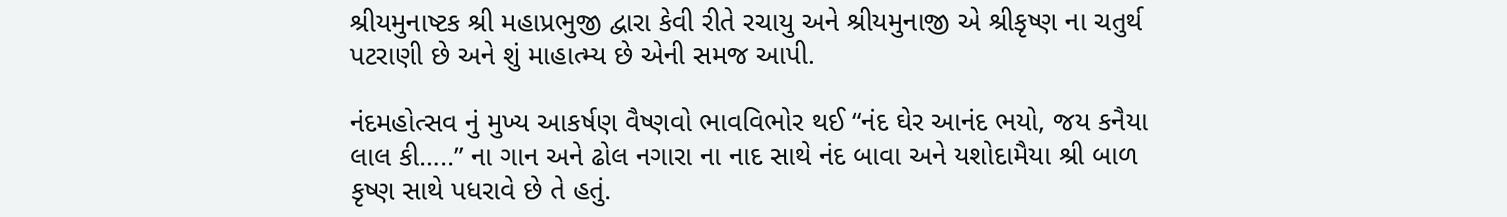શ્રીયમુનાષ્ટક શ્રી મહાપ્રભુજી દ્વારા કેવી રીતે રચાયુ અને શ્રીયમુનાજી એ શ્રીકૃષ્ણ ના ચતુર્થ પટરાણી છે અને શું માહાત્મ્ય છે એની સમજ આપી.

નંદમહોત્સવ નું મુખ્ય આકર્ષણ વૈષ્ણવો ભાવવિભોર થઈ “નંદ ઘેર આનંદ ભયો, જય કનૈયા લાલ કી…..” ના ગાન અને ઢોલ નગારા ના નાદ સાથે નંદ બાવા અને યશોદામૈયા શ્રી બાળ કૃષ્ણ સાથે પધરાવે છે તે હતું.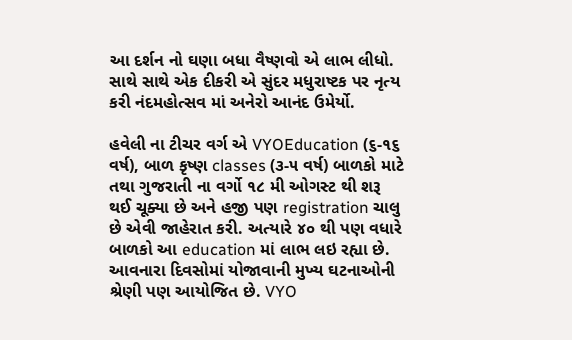આ દર્શન નો ઘણા બધા વૈષ્ણવો એ લાભ લીધો. સાથે સાથે એક દીકરી એ સુંદર મધુરાષ્ટક પર નૃત્ય કરી નંદમહોત્સવ માં અનેરો આનંદ ઉમેર્યો.

હવેલી ના ટીચર વર્ગ એ VYOEducation (૬-૧૬ વર્ષ), બાળ કૃષ્ણ classes (૩-૫ વર્ષ) બાળકો માટે તથા ગુજરાતી ના વર્ગો ૧૮ મી ઓગસ્ટ થી શરૂ થઈ ચૂક્યા છે અને હજી પણ registration ચાલુ છે એવી જાહેરાત કરી. અત્યારે ૪૦ થી પણ વધારે બાળકો આ education માં લાભ લઇ રહ્યા છે. આવનારા દિવસોમાં યોજાવાની મુખ્ય ઘટનાઓની શ્રેણી પણ આયોજિત છે. VYO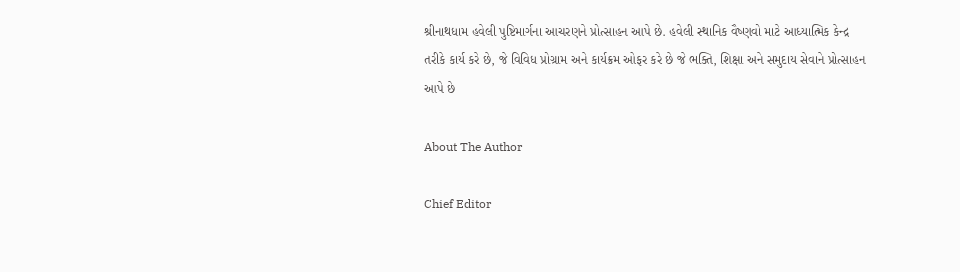શ્રીનાથધામ હવેલી પુષ્ટિમાર્ગના આચરણને પ્રોત્સાહન આપે છે. હવેલી સ્થાનિક વૈષ્ણવો માટે આધ્યાત્મિક કેન્દ્ર તરીકે કાર્ય કરે છે, જે વિવિધ પ્રોગ્રામ અને કાર્યક્રમ ઓફર કરે છે જે ભક્તિ, શિક્ષા અને સમુદાય સેવાને પ્રોત્સાહન આપે છે

About The Author

Chief Editor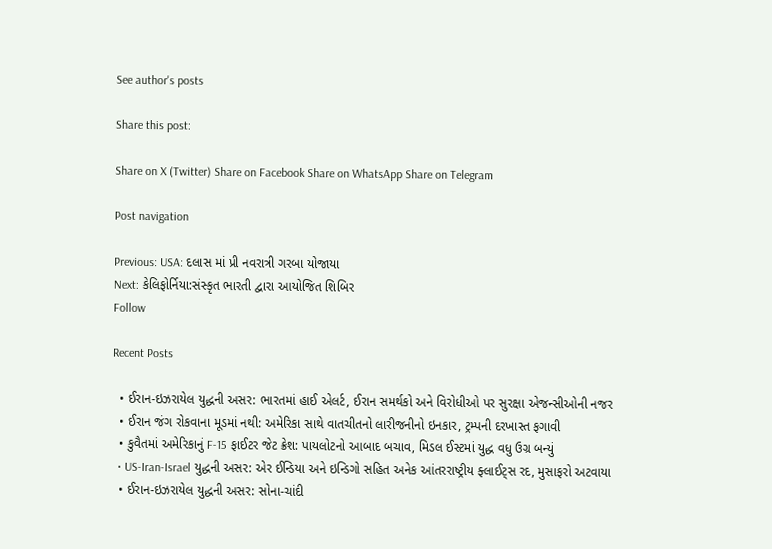See author's posts

Share this post:

Share on X (Twitter) Share on Facebook Share on WhatsApp Share on Telegram

Post navigation

Previous: USA: દલાસ માં પ્રી નવરાત્રી ગરબા યોજાયા
Next: કેલિફોર્નિયા:સંસ્કૃત ભારતી દ્વારા આયોજિત શિબિર
Follow

Recent Posts

  • ઈરાન-ઇઝરાયેલ યુદ્ધની અસર: ભારતમાં હાઈ એલર્ટ, ઈરાન સમર્થકો અને વિરોધીઓ પર સુરક્ષા એજન્સીઓની નજર
  • ઈરાન જંગ રોકવાના મૂડમાં નથી: અમેરિકા સાથે વાતચીતનો લારીજનીનો ઇનકાર, ટ્રમ્પની દરખાસ્ત ફગાવી
  • કુવૈતમાં અમેરિકાનું F-15 ફાઈટર જેટ ક્રેશ: પાયલોટનો આબાદ બચાવ, મિડલ ઈસ્ટમાં યુદ્ધ વધુ ઉગ્ર બન્યું
  • US-Iran-Israel યુદ્ધની અસર: એર ઈન્ડિયા અને ઇન્ડિગો સહિત અનેક આંતરરાષ્ટ્રીય ફ્લાઈટ્સ રદ, મુસાફરો અટવાયા
  • ઈરાન-ઇઝરાયેલ યુદ્ધની અસર: સોના-ચાંદી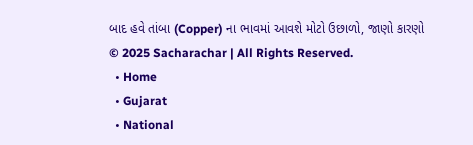બાદ હવે તાંબા (Copper) ના ભાવમાં આવશે મોટો ઉછાળો, જાણો કારણો
© 2025 Sacharachar | All Rights Reserved.
  • Home
  • Gujarat
  • National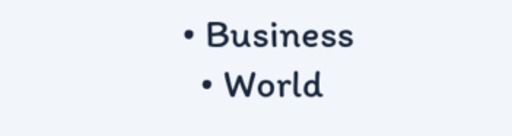• Business
  • World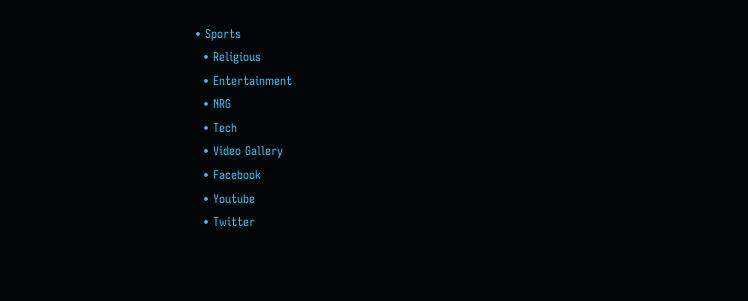• Sports
  • Religious
  • Entertainment
  • NRG
  • Tech
  • Video Gallery
  • Facebook
  • Youtube
  • Twitter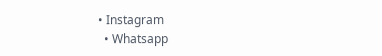• Instagram
  • Whatsapp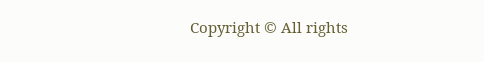Copyright © All rights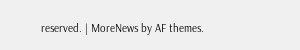reserved. | MoreNews by AF themes.